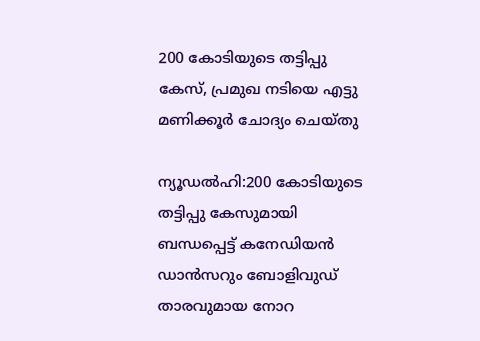200 കോടിയുടെ തട്ടിപ്പു കേസ്, പ്രമുഖ നടിയെ എട്ടു മണിക്കൂർ ചോദ്യം ചെയ്തു

ന്യൂഡല്‍ഹി:200 കോടിയുടെ തട്ടിപ്പു കേസുമായി ബന്ധപ്പെട്ട് കനേഡിയന്‍ ഡാന്‍സറും ബോളിവുഡ് താരവുമായ നോറ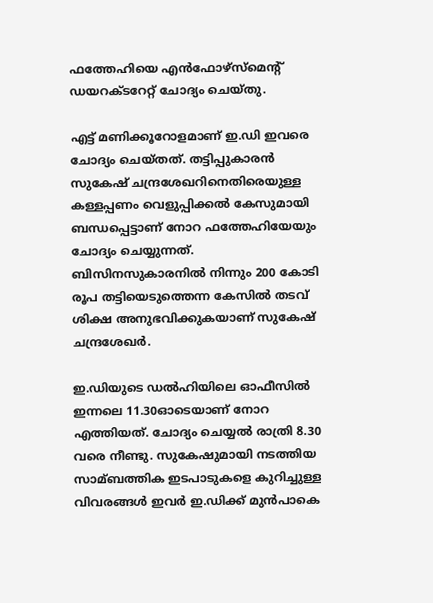ഫത്തേഹിയെ എന്‍ഫോഴ്‌സ്‌മെന്റ് ഡയറക്ടറേറ്റ് ചോദ്യം ചെയ്തു.

എട്ട് മണിക്കൂറോളമാണ് ഇ.ഡി ഇവരെ ചോദ്യം ചെയ്തത്. തട്ടിപ്പുകാരന്‍ സുകേഷ് ചന്ദ്രശേഖറിനെതിരെയുള്ള കള്ളപ്പണം വെളുപ്പിക്കല്‍ കേസുമായി ബന്ധപ്പെട്ടാണ് നോറ ഫത്തേഹിയേയും ചോദ്യം ചെയ്യുന്നത്. ബിസിനസുകാരനില്‍ നിന്നും 200 കോടി രൂപ തട്ടിയെടുത്തെന്ന കേസില്‍ തടവ് ശിക്ഷ അനുഭവിക്കുകയാണ് സുകേഷ് ചന്ദ്രശേഖര്‍.

ഇ.ഡിയുടെ ഡല്‍ഹിയിലെ ഓഫീസില്‍ ഇന്നലെ 11.30ഓടെയാണ് നോറ എത്തിയത്. ചോദ്യം ചെയ്യല്‍ രാത്രി 8.30 വരെ നീണ്ടു. സുകേഷുമായി നടത്തിയ സാമ്ബത്തിക ഇടപാടുകളെ കുറിച്ചുള്ള വിവരങ്ങള്‍ ഇവര്‍ ഇ.ഡിക്ക് മുന്‍പാകെ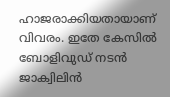ഹാജരാക്കിയതായാണ് വിവരം. ഇതേ കേസില്‍ ബോളിവുഡ് നടന്‍ ജാക്വിലിന്‍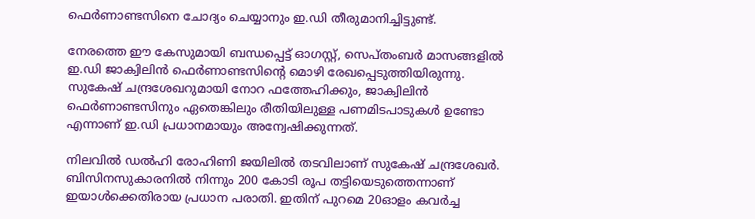ഫെര്‍ണാണ്ടസിനെ ചോദ്യം ചെയ്യാനും ഇ.ഡി തീരുമാനിച്ചിട്ടുണ്ട്.

നേരത്തെ ഈ കേസുമായി ബന്ധപ്പെട്ട് ഓഗസ്റ്റ്, സെപ്തംബര്‍ മാസങ്ങളില്‍ ഇ.ഡി ജാക്വിലിന്‍ ഫെര്‍ണാണ്ടസിന്റെ മൊഴി രേഖപ്പെടുത്തിയിരുന്നു. സുകേഷ് ചന്ദ്രശേഖറുമായി നോറ ഫത്തേഹിക്കും, ജാക്വിലിന്‍ ഫെര്‍ണാണ്ടസിനും ഏതെങ്കിലും രീതിയിലുള്ള പണമിടപാടുകള്‍ ഉണ്ടോ എന്നാണ് ഇ.ഡി പ്രധാനമായും അന്വേഷിക്കുന്നത്.

നിലവില്‍ ഡല്‍ഹി രോഹിണി ജയിലില്‍ തടവിലാണ് സുകേഷ് ചന്ദ്രശേഖര്‍. ബിസിനസുകാരനില്‍ നിന്നും 200 കോടി രൂപ തട്ടിയെടുത്തെന്നാണ് ഇയാള്‍ക്കെതിരായ പ്രധാന പരാതി. ഇതിന് പുറമെ 20ഓളം കവര്‍ച്ച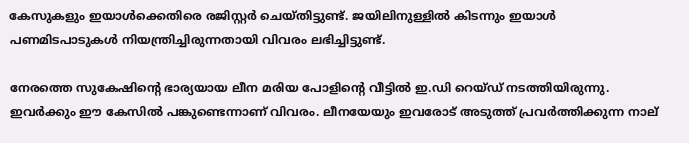കേസുകളും ഇയാള്‍ക്കെതിരെ രജിസ്റ്റര്‍ ചെയ്തിട്ടുണ്ട്. ജയിലിനുള്ളില്‍ കിടന്നും ഇയാള്‍ പണമിടപാടുകള്‍ നിയന്ത്രിച്ചിരുന്നതായി വിവരം ലഭിച്ചിട്ടുണ്ട്.

നേരത്തെ സുകേഷിന്റെ ഭാര്യയായ ലീന മരിയ പോളിന്റെ വീട്ടില്‍ ഇ.ഡി റെയ്ഡ് നടത്തിയിരുന്നു. ഇവര്‍ക്കും ഈ കേസില്‍ പങ്കുണ്ടെന്നാണ് വിവരം. ലീനയേയും ഇവരോട് അടുത്ത് പ്രവര്‍ത്തിക്കുന്ന നാല്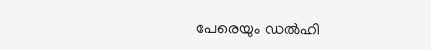പേരെയും ഡല്‍ഹി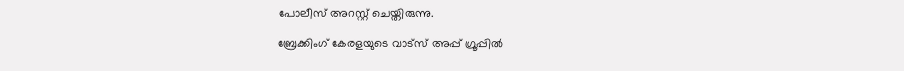പോലീസ് അറസ്റ്റ് ചെയ്തിരുന്നു.

ബ്രേക്കിംഗ് കേരളയുടെ വാട്സ് അപ്പ് ഗ്രൂപ്പിൽ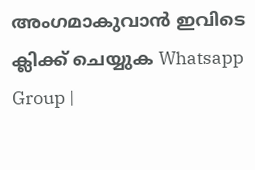അംഗമാകുവാൻ ഇവിടെ ക്ലിക്ക് ചെയ്യുക Whatsapp Group |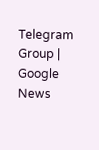Telegram Group | Google News